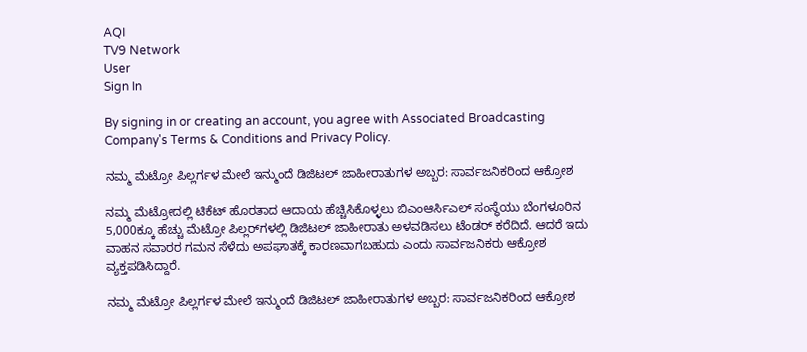AQI
TV9 Network
User
Sign In

By signing in or creating an account, you agree with Associated Broadcasting Company's Terms & Conditions and Privacy Policy.

ನಮ್ಮ ಮೆಟ್ರೋ ಪಿಲ್ಲರ್ಗಳ ಮೇಲೆ ಇನ್ಮುಂದೆ ಡಿಜಿಟಲ್ ಜಾಹೀರಾತುಗಳ ಅಬ್ಬರ: ಸಾರ್ವಜನಿಕರಿಂದ ಆಕ್ರೋಶ

ನಮ್ಮ ಮೆಟ್ರೋದಲ್ಲಿ ಟಿಕೆಟ್ ಹೊರತಾದ ಆದಾಯ ಹೆಚ್ಚಿಸಿಕೊಳ್ಳಲು ಬಿಎಂಆರ್ಸಿಎಲ್ ಸಂಸ್ಥೆಯು ಬೆಂಗಳೂರಿನ 5,000ಕ್ಕೂ ಹೆಚ್ಚು ಮೆಟ್ರೋ ಪಿಲ್ಲರ್‌ಗಳಲ್ಲಿ ಡಿಜಿಟಲ್ ಜಾಹೀರಾತು ಅಳವಡಿಸಲು ಟೆಂಡರ್ ಕರೆದಿದೆ. ಆದರೆ ಇದು ವಾಹನ ಸವಾರರ ಗಮನ ಸೆಳೆದು ಅಪಘಾತಕ್ಕೆ ಕಾರಣವಾಗಬಹುದು ಎಂದು ಸಾರ್ವಜನಿಕರು ಆಕ್ರೋಶ ವ್ಯಕ್ತಪಡಿಸಿದ್ದಾರೆ.

ನಮ್ಮ ಮೆಟ್ರೋ ಪಿಲ್ಲರ್ಗಳ ಮೇಲೆ ಇನ್ಮುಂದೆ ಡಿಜಿಟಲ್ ಜಾಹೀರಾತುಗಳ ಅಬ್ಬರ: ಸಾರ್ವಜನಿಕರಿಂದ ಆಕ್ರೋಶ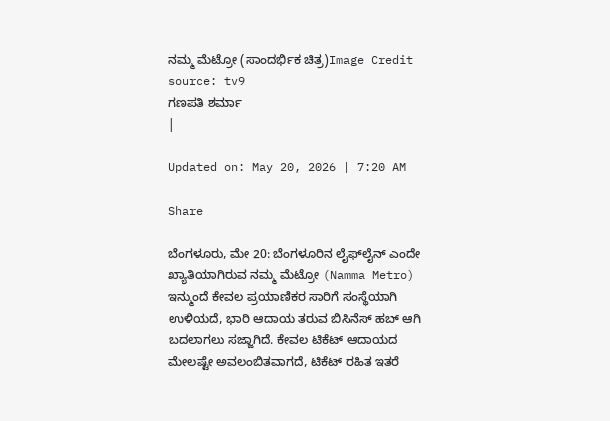ನಮ್ಮ ಮೆಟ್ರೋ (ಸಾಂದರ್ಭಿಕ ಚಿತ್ರ)Image Credit source: tv9
ಗಣಪತಿ ಶರ್ಮಾ
|

Updated on: May 20, 2026 | 7:20 AM

Share

ಬೆಂಗಳೂರು, ಮೇ 20: ಬೆಂಗಳೂರಿನ ಲೈಫ್‌ಲೈನ್ ಎಂದೇ ಖ್ಯಾತಿಯಾಗಿರುವ ನಮ್ಮ ಮೆಟ್ರೋ (Namma Metro) ಇನ್ಮುಂದೆ ಕೇವಲ ಪ್ರಯಾಣಿಕರ ಸಾರಿಗೆ ಸಂಸ್ಥೆಯಾಗಿ ಉಳಿಯದೆ, ಭಾರಿ ಆದಾಯ ತರುವ ಬಿಸಿನೆಸ್ ಹಬ್ ಆಗಿ ಬದಲಾಗಲು ಸಜ್ಜಾಗಿದೆ. ಕೇವಲ ಟಿಕೆಟ್ ಆದಾಯದ ಮೇಲಷ್ಟೇ ಅವಲಂಬಿತವಾಗದೆ, ಟಿಕೆಟ್ ರಹಿತ ಇತರೆ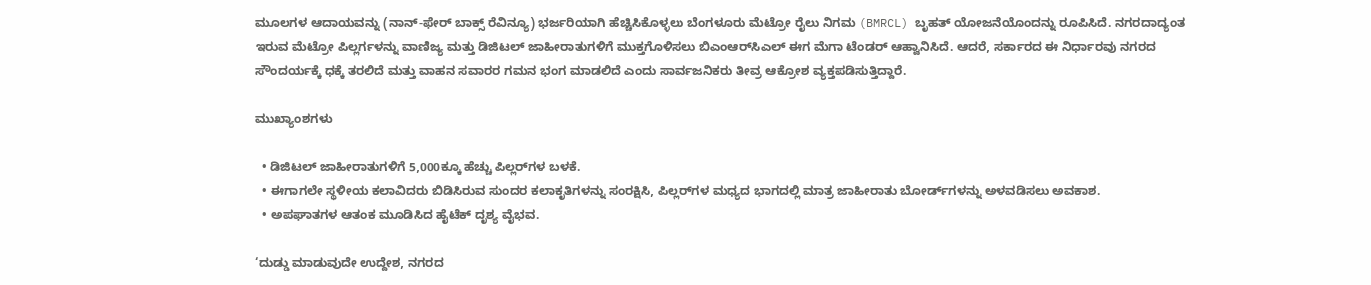ಮೂಲಗಳ ಆದಾಯವನ್ನು (ನಾನ್-ಫೇರ್ ಬಾಕ್ಸ್ ರೆವಿನ್ಯೂ) ಭರ್ಜರಿಯಾಗಿ ಹೆಚ್ಚಿಸಿಕೊಳ್ಳಲು ಬೆಂಗಳೂರು ಮೆಟ್ರೋ ರೈಲು ನಿಗಮ (BMRCL) ಬೃಹತ್ ಯೋಜನೆಯೊಂದನ್ನು ರೂಪಿಸಿದೆ. ನಗರದಾದ್ಯಂತ ಇರುವ ಮೆಟ್ರೋ ಪಿಲ್ಲರ್ಗಳನ್ನು ವಾಣಿಜ್ಯ ಮತ್ತು ಡಿಜಿಟಲ್ ಜಾಹೀರಾತುಗಳಿಗೆ ಮುಕ್ತಗೊಳಿಸಲು ಬಿಎಂಆರ್‌ಸಿಎಲ್ ಈಗ ಮೆಗಾ ಟೆಂಡರ್ ಆಹ್ವಾನಿಸಿದೆ. ಆದರೆ, ಸರ್ಕಾರದ ಈ ನಿರ್ಧಾರವು ನಗರದ ಸೌಂದರ್ಯಕ್ಕೆ ಧಕ್ಕೆ ತರಲಿದೆ ಮತ್ತು ವಾಹನ ಸವಾರರ ಗಮನ ಭಂಗ ಮಾಡಲಿದೆ ಎಂದು ಸಾರ್ವಜನಿಕರು ತೀವ್ರ ಆಕ್ರೋಶ ವ್ಯಕ್ತಪಡಿಸುತ್ತಿದ್ದಾರೆ.

ಮುಖ್ಯಾಂಶಗಳು

  • ಡಿಜಿಟಲ್ ಜಾಹೀರಾತುಗಳಿಗೆ 5,000ಕ್ಕೂ ಹೆಚ್ಚು ಪಿಲ್ಲರ್‌ಗಳ ಬಳಕೆ.
  • ಈಗಾಗಲೇ ಸ್ಥಳೀಯ ಕಲಾವಿದರು ಬಿಡಿಸಿರುವ ಸುಂದರ ಕಲಾಕೃತಿಗಳನ್ನು ಸಂರಕ್ಷಿಸಿ, ಪಿಲ್ಲರ್‌ಗಳ ಮಧ್ಯದ ಭಾಗದಲ್ಲಿ ಮಾತ್ರ ಜಾಹೀರಾತು ಬೋರ್ಡ್‌ಗಳನ್ನು ಅಳವಡಿಸಲು ಅವಕಾಶ.
  • ಅಪಘಾತಗಳ ಆತಂಕ ಮೂಡಿಸಿದ ಹೈಟೆಕ್ ದೃಶ್ಯ ವೈಭವ.

‘ದುಡ್ಡು ಮಾಡುವುದೇ ಉದ್ದೇಶ, ನಗರದ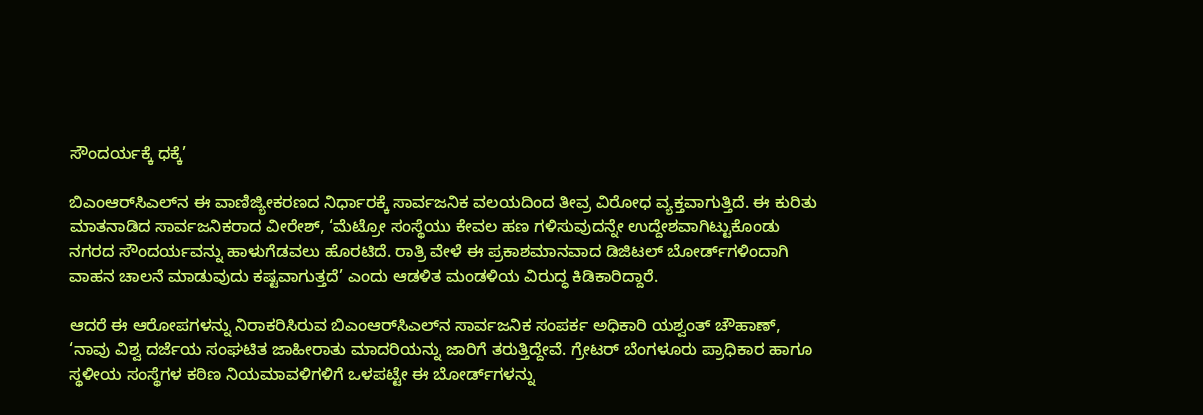ಸೌಂದರ್ಯಕ್ಕೆ ಧಕ್ಕೆ’

ಬಿಎಂಆರ್‌ಸಿಎಲ್‌ನ ಈ ವಾಣಿಜ್ಯೀಕರಣದ ನಿರ್ಧಾರಕ್ಕೆ ಸಾರ್ವಜನಿಕ ವಲಯದಿಂದ ತೀವ್ರ ವಿರೋಧ ವ್ಯಕ್ತವಾಗುತ್ತಿದೆ. ಈ ಕುರಿತು ಮಾತನಾಡಿದ ಸಾರ್ವಜನಿಕರಾದ ವೀರೇಶ್, ‘ಮೆಟ್ರೋ ಸಂಸ್ಥೆಯು ಕೇವಲ ಹಣ ಗಳಿಸುವುದನ್ನೇ ಉದ್ದೇಶವಾಗಿಟ್ಟುಕೊಂಡು ನಗರದ ಸೌಂದರ್ಯವನ್ನು ಹಾಳುಗೆಡವಲು ಹೊರಟಿದೆ. ರಾತ್ರಿ ವೇಳೆ ಈ ಪ್ರಕಾಶಮಾನವಾದ ಡಿಜಿಟಲ್ ಬೋರ್ಡ್‌ಗಳಿಂದಾಗಿ ವಾಹನ ಚಾಲನೆ ಮಾಡುವುದು ಕಷ್ಟವಾಗುತ್ತದೆ’ ಎಂದು ಆಡಳಿತ ಮಂಡಳಿಯ ವಿರುದ್ಧ ಕಿಡಿಕಾರಿದ್ದಾರೆ.

ಆದರೆ ಈ ಆರೋಪಗಳನ್ನು ನಿರಾಕರಿಸಿರುವ ಬಿಎಂಆರ್‌ಸಿಎಲ್‌ನ ಸಾರ್ವಜನಿಕ ಸಂಪರ್ಕ ಅಧಿಕಾರಿ ಯಶ್ವಂತ್ ಚೌಹಾಣ್, ‘ನಾವು ವಿಶ್ವ ದರ್ಜೆಯ ಸಂಘಟಿತ ಜಾಹೀರಾತು ಮಾದರಿಯನ್ನು ಜಾರಿಗೆ ತರುತ್ತಿದ್ದೇವೆ. ಗ್ರೇಟರ್ ಬೆಂಗಳೂರು ಪ್ರಾಧಿಕಾರ ಹಾಗೂ ಸ್ಥಳೀಯ ಸಂಸ್ಥೆಗಳ ಕಠಿಣ ನಿಯಮಾವಳಿಗಳಿಗೆ ಒಳಪಟ್ಟೇ ಈ ಬೋರ್ಡ್‌ಗಳನ್ನು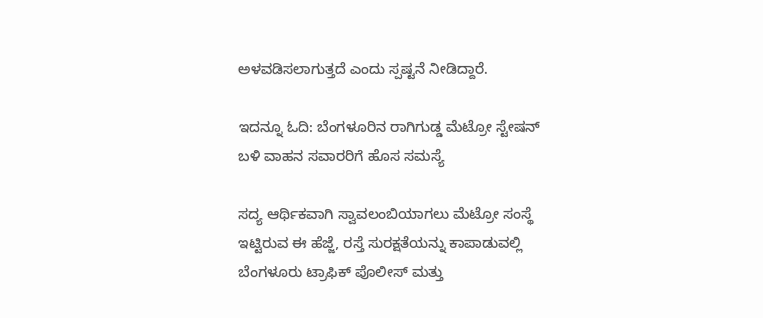ಅಳವಡಿಸಲಾಗುತ್ತದೆ ಎಂದು ಸ್ಪಷ್ಟನೆ ನೀಡಿದ್ದಾರೆ.

ಇದನ್ನೂ ಓದಿ: ಬೆಂಗಳೂರಿನ ರಾಗಿಗುಡ್ಡ ಮೆಟ್ರೋ ಸ್ಟೇಷನ್ ಬಳಿ ವಾಹನ ಸವಾರರಿಗೆ ಹೊಸ ಸಮಸ್ಯೆ

ಸದ್ಯ ಆರ್ಥಿಕವಾಗಿ ಸ್ವಾವಲಂಬಿಯಾಗಲು ಮೆಟ್ರೋ ಸಂಸ್ಥೆ ಇಟ್ಟಿರುವ ಈ ಹೆಜ್ಜೆ, ರಸ್ತೆ ಸುರಕ್ಷತೆಯನ್ನು ಕಾಪಾಡುವಲ್ಲಿ ಬೆಂಗಳೂರು ಟ್ರಾಫಿಕ್ ಪೊಲೀಸ್ ಮತ್ತು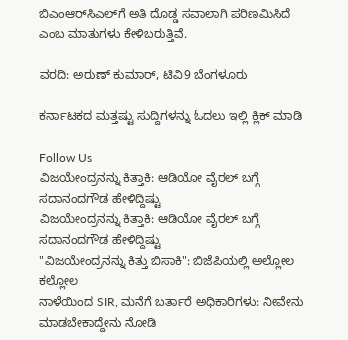ಬಿಎಂಆರ್‌ಸಿಎಲ್‌ಗೆ ಅತಿ ದೊಡ್ಡ ಸವಾಲಾಗಿ ಪರಿಣಮಿಸಿದೆ ಎಂಬ ಮಾತುಗಳು ಕೇಳಿಬರುತ್ತಿವೆ.

ವರದಿ: ಅರುಣ್ ಕುಮಾರ್, ಟಿವಿ9 ಬೆಂಗಳೂರು

ಕರ್ನಾಟಕದ ಮತ್ತಷ್ಟು ಸುದ್ದಿಗಳನ್ನು ಓದಲು ಇಲ್ಲಿ ಕ್ಲಿಕ್ ಮಾಡಿ

Follow Us
ವಿಜಯೇಂದ್ರನನ್ನು ಕಿತ್ತಾಕಿ: ಆಡಿಯೋ ವೈರಲ್ ಬಗ್ಗೆ ಸದಾನಂದಗೌಡ ಹೇಳಿದ್ದಿಷ್ಟು
ವಿಜಯೇಂದ್ರನನ್ನು ಕಿತ್ತಾಕಿ: ಆಡಿಯೋ ವೈರಲ್ ಬಗ್ಗೆ ಸದಾನಂದಗೌಡ ಹೇಳಿದ್ದಿಷ್ಟು
"ವಿಜಯೇಂದ್ರನನ್ನು ಕಿತ್ತು ಬಿಸಾಕಿ": ಬಿಜೆಪಿಯಲ್ಲಿ ಅಲ್ಲೋಲ ಕಲ್ಲೋಲ
ನಾಳೆಯಿಂದ SIR, ಮನೆಗೆ ಬರ್ತಾರೆ ಅಧಿಕಾರಿಗಳು: ನೀವೇನು ಮಾಡಬೇಕಾದ್ದೇನು ನೋಡಿ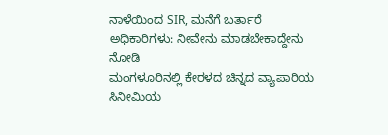ನಾಳೆಯಿಂದ SIR, ಮನೆಗೆ ಬರ್ತಾರೆ ಅಧಿಕಾರಿಗಳು: ನೀವೇನು ಮಾಡಬೇಕಾದ್ದೇನು ನೋಡಿ
ಮಂಗಳೂರಿನಲ್ಲಿ ಕೇರಳದ ಚಿನ್ನದ ವ್ಯಾಪಾರಿಯ ಸಿನೀಮಿಯ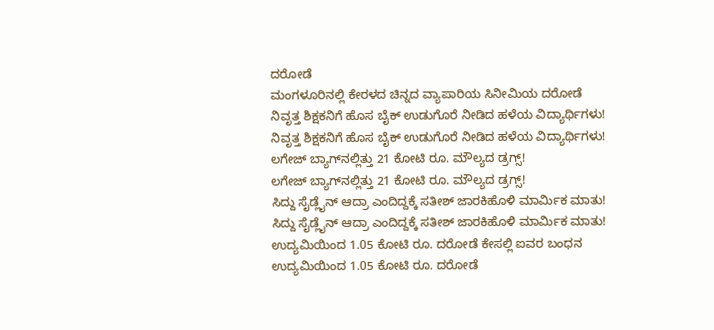ದರೋಡೆ
ಮಂಗಳೂರಿನಲ್ಲಿ ಕೇರಳದ ಚಿನ್ನದ ವ್ಯಾಪಾರಿಯ ಸಿನೀಮಿಯ ದರೋಡೆ
ನಿವೃತ್ತ ಶಿಕ್ಷಕನಿಗೆ ಹೊಸ ಬೈಕ್ ಉಡುಗೊರೆ ನೀಡಿದ ಹಳೆಯ ವಿದ್ಯಾರ್ಥಿಗಳು!
ನಿವೃತ್ತ ಶಿಕ್ಷಕನಿಗೆ ಹೊಸ ಬೈಕ್ ಉಡುಗೊರೆ ನೀಡಿದ ಹಳೆಯ ವಿದ್ಯಾರ್ಥಿಗಳು!
ಲಗೇಜ್ ಬ್ಯಾಗ್‌ನಲ್ಲಿತ್ತು 21 ಕೋಟಿ ರೂ. ಮೌಲ್ಯದ ಡ್ರಗ್ಸ್!
ಲಗೇಜ್ ಬ್ಯಾಗ್‌ನಲ್ಲಿತ್ತು 21 ಕೋಟಿ ರೂ. ಮೌಲ್ಯದ ಡ್ರಗ್ಸ್!
ಸಿದ್ದು ಸೈಡ್ಲೈನ್ ಆದ್ರಾ ಎಂದಿದ್ದಕ್ಕೆ ಸತೀಶ್ ಜಾರಕಿಹೊಳಿ ಮಾರ್ಮಿಕ ಮಾತು!
ಸಿದ್ದು ಸೈಡ್ಲೈನ್ ಆದ್ರಾ ಎಂದಿದ್ದಕ್ಕೆ ಸತೀಶ್ ಜಾರಕಿಹೊಳಿ ಮಾರ್ಮಿಕ ಮಾತು!
ಉದ್ಯಮಿಯಿಂದ 1.05 ಕೋಟಿ ರೂ. ದರೋಡೆ ಕೇಸಲ್ಲಿ ಐವರ ಬಂಧನ
ಉದ್ಯಮಿಯಿಂದ 1.05 ಕೋಟಿ ರೂ. ದರೋಡೆ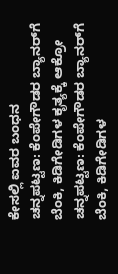ಕೇಸಲ್ಲಿ ಐವರ ಬಂಧನ
ಚನ್ನಪಟ್ಟಣ: ಕೆಂಪೇಗೌಡರ ಬ್ಯಾನರ್‌ಗೆ ಬೆಂಕಿ, ಕಿಡಿಗೇಡಿಗಳ ಕೃತ್ಯಕ್ಕೆ ಆಕ್ರೋ
ಚನ್ನಪಟ್ಟಣ: ಕೆಂಪೇಗೌಡರ ಬ್ಯಾನರ್‌ಗೆ ಬೆಂಕಿ, ಕಿಡಿಗೇಡಿಗಳ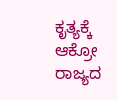ಕೃತ್ಯಕ್ಕೆ ಆಕ್ರೋ
ರಾಜ್ಯದ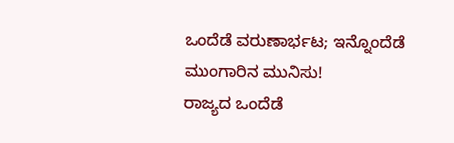ಒಂದೆಡೆ ವರುಣಾರ್ಭಟ; ಇನ್ನೊಂದೆಡೆ ಮುಂಗಾರಿನ ಮುನಿಸು!
ರಾಜ್ಯದ ಒಂದೆಡೆ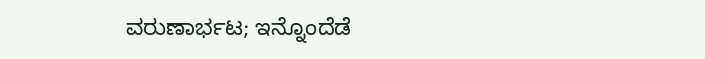ವರುಣಾರ್ಭಟ; ಇನ್ನೊಂದೆಡೆ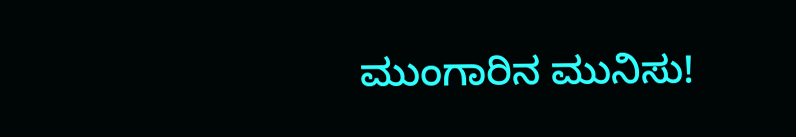ಮುಂಗಾರಿನ ಮುನಿಸು!